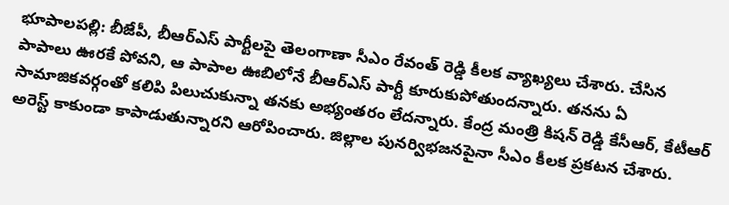భూపాలపల్లి: బీజేపీ, బీఆర్ఎస్ పార్టీలపై తెలంగాణా సీఎం రేవంత్ రెడ్డి కీలక వ్యాఖ్యలు చేశారు. చేసిన పాపాలు ఊరకే పోవని, ఆ పాపాల ఊబిలోనే బీఆర్ఎస్ పార్టీ కూరుకుపోతుందన్నారు. తనను ఏ సామాజికవర్గంతో కలిపి పిలుచుకున్నా తనకు అభ్యంతరం లేదన్నారు. కేంద్ర మంత్రి కిషన్ రెడ్డి కేసీఆర్, కేటీఆర్ అరెస్ట్ కాకుండా కాపాడుతున్నారని ఆరోపించారు. జిల్లాల పునర్విభజనపైనా సీఎం కీలక ప్రకటన చేశారు.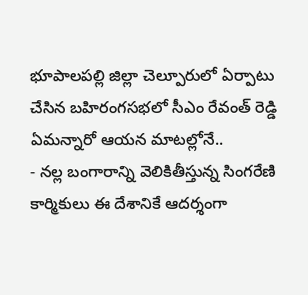భూపాలపల్లి జిల్లా చెల్పూరులో ఏర్పాటు చేసిన బహిరంగసభలో సీఎం రేవంత్ రెడ్డి ఏమన్నారో ఆయన మాటల్లోనే..
- నల్ల బంగారాన్ని వెలికితీస్తున్న సింగరేణి కార్మికులు ఈ దేశానికే ఆదర్శంగా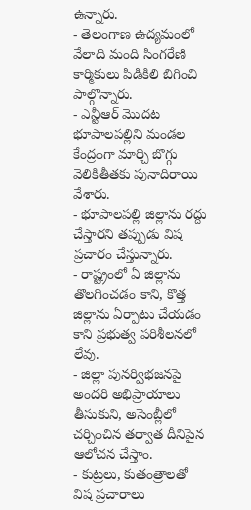ఉన్నారు.
- తెలంగాణ ఉద్యమంలో వేలాది మంది సింగరేణి కార్మికులు పిడికిలి బిగించి పాల్గొన్నారు.
- ఎన్టీఆర్ మొదట భూపాలపల్లిని మండల కేంద్రంగా మార్చి బొగ్గు వెలికితీతకు పునాదిరాయి వేశారు.
- భూపాలపల్లి జిల్లాను రద్దు చేస్తారని తప్పుడు విష ప్రచారం చేస్తున్నారు.
- రాష్ట్రంలో ఏ జిల్లాను తొలగించడం కాని, కొత్త జిల్లాను ఏర్పాటు చేయడం కాని ప్రభుత్వ పరిశీలనలో లేవు.
- జిల్లా పునర్విభజనపై అందరి అభిప్రాయాలు తీసుకుని, అసెంబ్లీలో చర్చించిన తర్వాత దీనిపైన ఆలోచన చేస్తాం.
- కుట్రలు, కుతంత్రాలతో విష ప్రచారాలు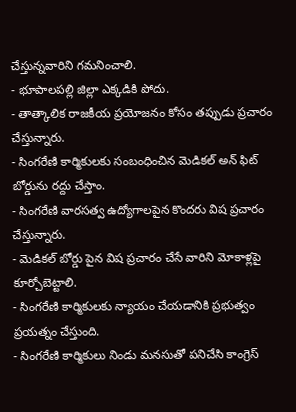చేస్తున్నవారిని గమనించాలి.
- భూపాలపల్లి జిల్లా ఎక్కడికి పోదు.
- తాత్కాలిక రాజకీయ ప్రయోజనం కోసం తప్పుడు ప్రచారం చేస్తున్నారు.
- సింగరేణి కార్మికులకు సంబంధించిన మెడికల్ అన్ ఫిట్ బోర్డును రద్దు చేస్తాం.
- సింగరేణి వారసత్వ ఉద్యోగాలపైన కొందరు విష ప్రచారం చేస్తున్నారు.
- మెడికల్ బోర్డు పైన విష ప్రచారం చేసే వారిని మోకాళ్లపై కూర్చోబెట్టాలి.
- సింగరేణి కార్మికులకు న్యాయం చేయడానికి ప్రభుత్వం ప్రయత్నం చేస్తుంది.
- సింగరేణి కార్మికులు నిండు మనసుతో పనిచేసి కాంగ్రెస్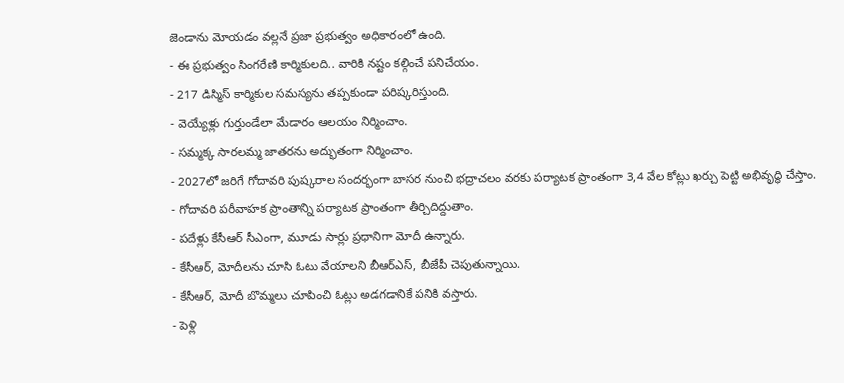జెండాను మోయడం వల్లనే ప్రజా ప్రభుత్వం అధికారంలో ఉంది.
- ఈ ప్రభుత్వం సింగరేణి కార్మికులది.. వారికి నష్టం కల్గించే పనిచేయం.
- 217 డిస్మిస్ కార్మికుల సమస్యను తప్పకుండా పరిష్కరిస్తుంది.
- వెయ్యేళ్లు గుర్తుండేలా మేడారం ఆలయం నిర్మించాం.
- సమ్మక్క సారలమ్మ జాతరను అద్భుతంగా నిర్మించాం.
- 2027లో జరిగే గోదావరి పుష్కరాల సందర్భంగా బాసర నుంచి భద్రాచలం వరకు పర్యాటక ప్రాంతంగా 3,4 వేల కోట్లు ఖర్చు పెట్టి అభివృద్ధి చేస్తాం.
- గోదావరి పరీవాహక ప్రాంతాన్ని పర్యాటక ప్రాంతంగా తీర్చిదిద్దుతాం.
- పదేళ్లు కేసీఆర్ సీఎంగా, మూడు సార్లు ప్రధానిగా మోదీ ఉన్నారు.
- కేసీఆర్, మోదీలను చూసి ఓటు వేయాలని బీఆర్ఎస్, బీజేపీ చెపుతున్నాయి.
- కేసీఆర్, మోదీ బొమ్మలు చూపించి ఓట్లు అడగడానికే పనికి వస్తారు.
- పెళ్లి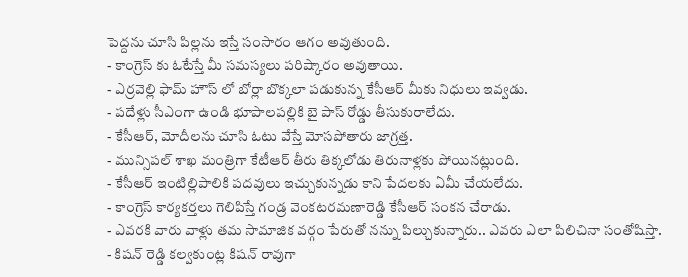పెద్దను చూసి పిల్లను ఇస్తే సంసారం ఆగం అవుతుంది.
- కాంగ్రెస్ కు ఓటేస్తే మీ సమస్యలు పరిష్కారం అవుతాయి.
- ఎర్రవెల్లి ఫామ్ హౌస్ లో బోర్లా బొక్కలా పడుకున్న కేసీఆర్ మీకు నిధులు ఇవ్వడు.
- పదేళ్లు సీఎంగా ఉండి భూపాలపల్లికి బై పాస్ రోడ్డు తీసుకురాలేదు.
- కేసీఆర్, మోదీలను చూసి ఓటు వేస్తే మోసపోతారు జాగ్రత్త.
- మున్సిపల్ శాఖ మంత్రిగా కేటీఆర్ తీరు తిక్కలోడు తిరునాళ్లకు పోయినట్లుంది.
- కేసీఆర్ ఇంటిల్లిపాలికి పదవులు ఇచ్చుకున్నడు కాని పేదలకు ఏమీ చేయలేదు.
- కాంగ్రెస్ కార్యకర్తలు గెలిపిస్తే గండ్ర వెంకటరమణారెడ్డి కేసీఆర్ సంకన చేరాడు.
- ఎవరకి వారు వాళ్లు తమ సామాజిక వర్గం పేరుతో నన్ను పిల్చుకున్నారు.. ఎవరు ఎలా పిలిచినా సంతోషిస్తా.
- కిషన్ రెడ్డి కల్వకుంట్ల కిషన్ రావుగా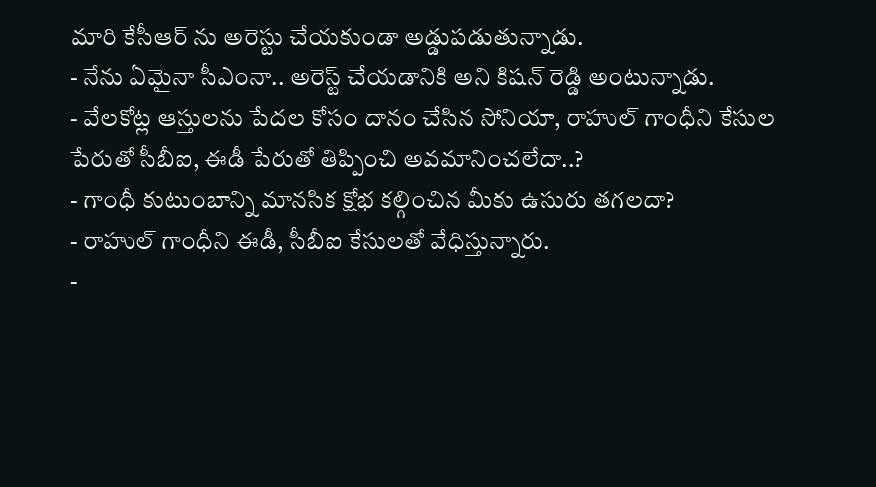మారి కేసీఆర్ ను అరెస్టు చేయకుండా అడ్డుపడుతున్నాడు.
- నేను ఏమైనా సీఎంనా.. అరెస్ట్ చేయడానికి అని కిషన్ రెడ్డి అంటున్నాడు.
- వేలకోట్ల ఆస్తులను పేదల కోసం దానం చేసిన సోనియా, రాహుల్ గాంధీని కేసుల పేరుతో సీబీఐ, ఈడీ పేరుతో తిప్పించి అవమానించలేదా..?
- గాంధీ కుటుంబాన్ని మానసిక క్షోభ కల్గించిన మీకు ఉసురు తగలదా?
- రాహుల్ గాంధీని ఈడీ, సీబీఐ కేసులతో వేధిస్తున్నారు.
-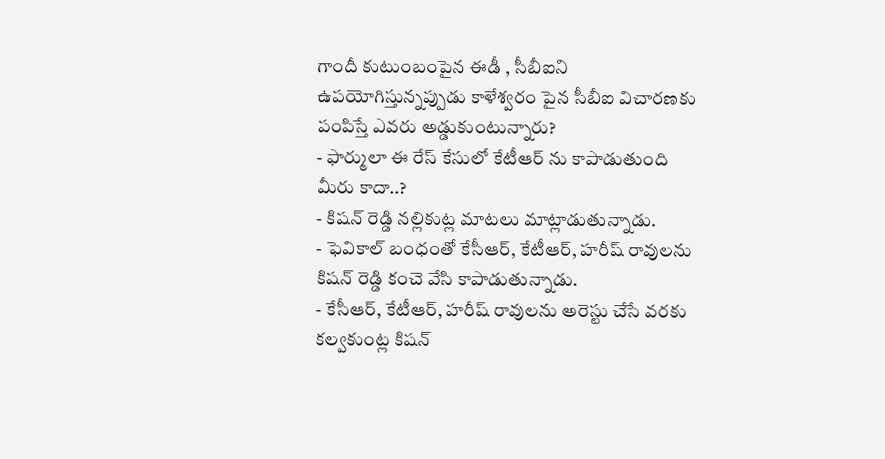గాందీ కుటుంబంపైన ఈడీ , సీబీఐని ఉపయోగిస్తున్నప్పుడు కాళేశ్వరం పైన సీబీఐ విచారణకు పంపిస్తే ఎవరు అడ్డుకుంటున్నారు?
- ఫార్ములా ఈ రేస్ కేసులో కేటీఆర్ ను కాపాడుతుంది మీరు కాదా..?
- కిషన్ రెడ్డి నల్లికుట్ల మాటలు మాట్లాడుతున్నాడు.
- ఫెవికాల్ బంధంతో కేసీఆర్, కేటీఆర్, హరీష్ రావులను కిషన్ రెడ్డి కంచె వేసి కాపాడుతున్నాడు.
- కేసీఆర్, కేటీఆర్, హరీష్ రావులను అరెస్టు చేసే వరకు కల్వకుంట్ల కిషన్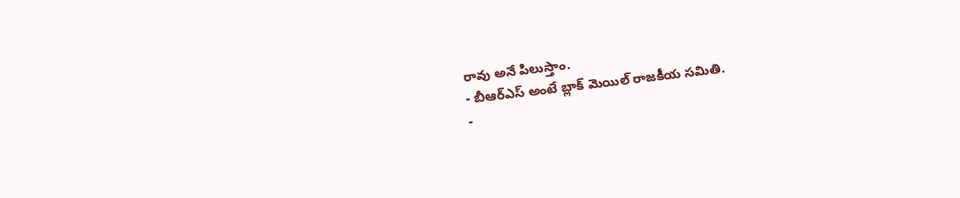రావు అనే పిలుస్తాం.
- బీఆర్ఎస్ అంటే బ్లాక్ మెయిల్ రాజకీయ సమితి.
-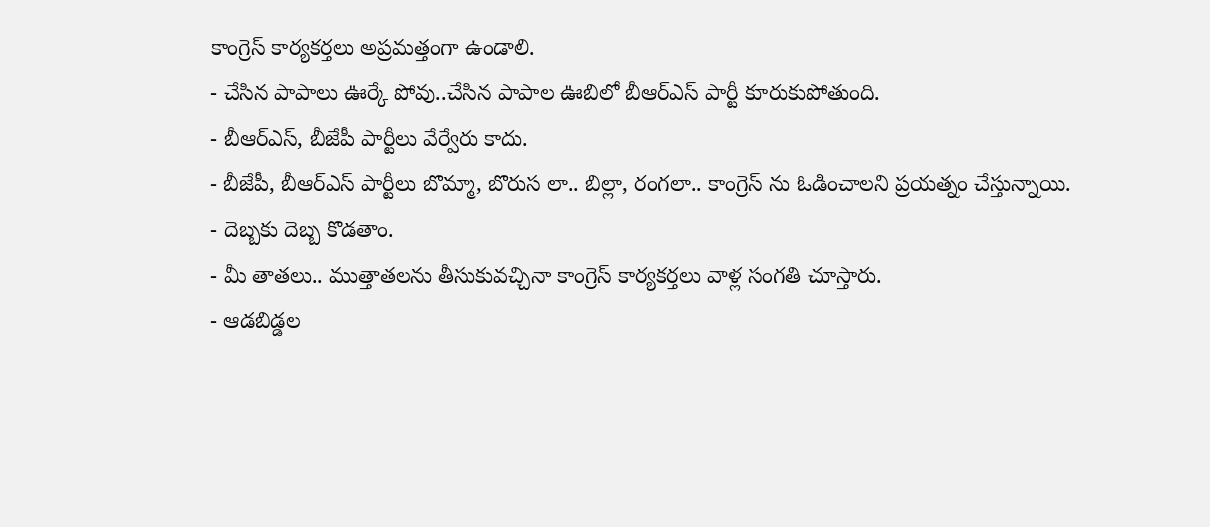కాంగ్రెస్ కార్యకర్తలు అప్రమత్తంగా ఉండాలి.
- చేసిన పాపాలు ఊర్కే పోవు..చేసిన పాపాల ఊబిలో బీఆర్ఎస్ పార్టీ కూరుకుపోతుంది.
- బీఆర్ఎస్, బీజేపీ పార్టీలు వేర్వేరు కాదు.
- బీజేపీ, బీఆర్ఎస్ పార్టీలు బొమ్మా, బొరుస లా.. బిల్లా, రంగలా.. కాంగ్రెస్ ను ఓడించాలని ప్రయత్నం చేస్తున్నాయి.
- దెబ్బకు దెబ్బ కొడతాం.
- మీ తాతలు.. ముత్తాతలను తీసుకువచ్చినా కాంగ్రెస్ కార్యకర్తలు వాళ్ల సంగతి చూస్తారు.
- ఆడబిడ్డల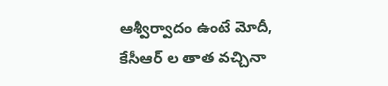ఆశ్వీర్వాదం ఉంటే మోదీ, కేసీఆర్ ల తాత వచ్చినా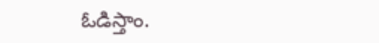ఓడిస్తాం.